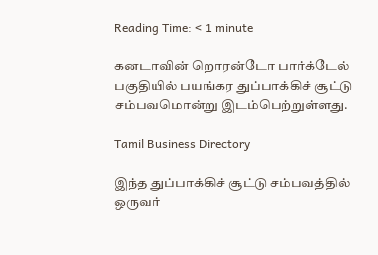Reading Time: < 1 minute

கனடாவின் றொரன்டோ பார்க்டேல் பகுதியில் பயங்கர துப்பாக்கிச் சூட்டு சம்பவமொன்று இடம்பெற்றுள்ளது.

Tamil Business Directory

இந்த துப்பாக்கிச் சூட்டு சம்பவத்தில் ஒருவர்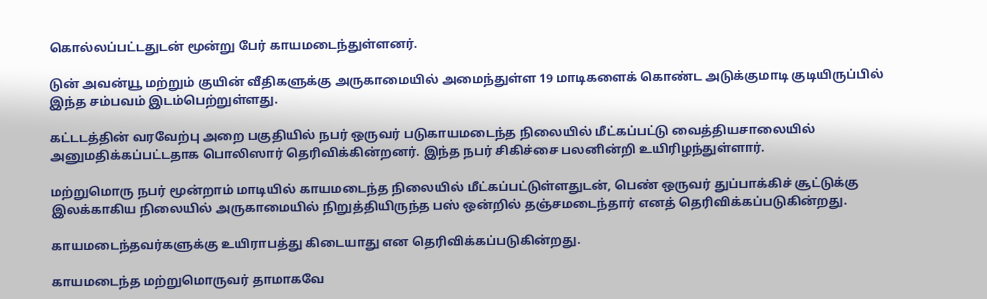கொல்லப்பட்டதுடன் மூன்று பேர் காயமடைந்துள்ளனர்.

டுன் அவன்யூ மற்றும் குயின் வீதிகளுக்கு அருகாமையில் அமைந்துள்ள 19 மாடிகளைக் கொண்ட அடுக்குமாடி குடியிருப்பில் இந்த சம்பவம் இடம்பெற்றுள்ளது.

கட்டடத்தின் வரவேற்பு அறை பகுதியில் நபர் ஒருவர் படுகாயமடைந்த நிலையில் மீட்கப்பட்டு வைத்தியசாலையில் அனுமதிக்கப்பட்டதாக பொலிஸார் தெரிவிக்கின்றனர். இந்த நபர் சிகிச்சை பலனின்றி உயிரிழந்துள்ளார்.

மற்றுமொரு நபர் மூன்றாம் மாடியில் காயமடைந்த நிலையில் மீட்கப்பட்டுள்ளதுடன், பெண் ஒருவர் துப்பாக்கிச் சூட்டுக்கு இலக்காகிய நிலையில் அருகாமையில் நிறுத்தியிருந்த பஸ் ஒன்றில் தஞ்சமடைந்தார் எனத் தெரிவிக்கப்படுகின்றது.

காயமடைந்தவர்களுக்கு உயிராபத்து கிடையாது என தெரிவிக்கப்படுகின்றது.

காயமடைந்த மற்றுமொருவர் தாமாகவே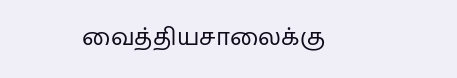வைத்தியசாலைக்கு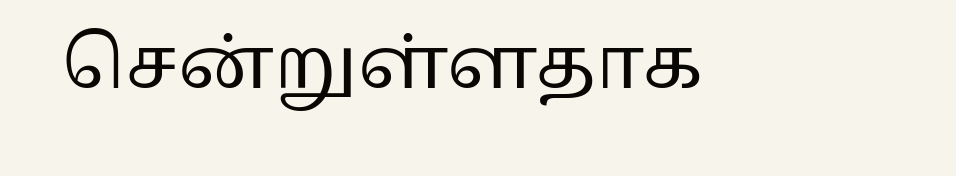சென்றுள்ளதாக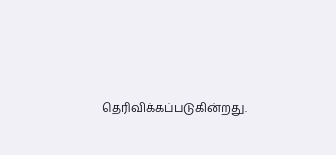தெரிவிக்கப்படுகின்றது.